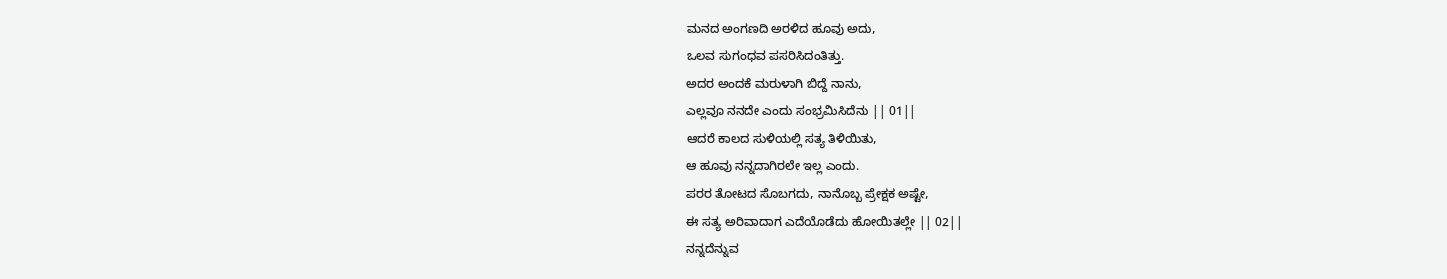ಮನದ ಅಂಗಣದಿ ಅರಳಿದ ಹೂವು ಅದು,
ಒಲವ ಸುಗಂಧವ ಪಸರಿಸಿದಂತಿತ್ತು.
ಅದರ ಅಂದಕೆ ಮರುಳಾಗಿ ಬಿದ್ದೆ ನಾನು,
ಎಲ್ಲವೂ ನನದೇ ಎಂದು ಸಂಭ್ರಮಿಸಿದೆನು || 01||
ಆದರೆ ಕಾಲದ ಸುಳಿಯಲ್ಲಿ ಸತ್ಯ ತಿಳಿಯಿತು,
ಆ ಹೂವು ನನ್ನದಾಗಿರಲೇ ಇಲ್ಲ ಎಂದು.
ಪರರ ತೋಟದ ಸೊಬಗದು, ನಾನೊಬ್ಬ ಪ್ರೇಕ್ಷಕ ಅಷ್ಟೇ,
ಈ ಸತ್ಯ ಅರಿವಾದಾಗ ಎದೆಯೊಡೆದು ಹೋಯಿತಲ್ಲೇ || 02||
ನನ್ನದೆನ್ನುವ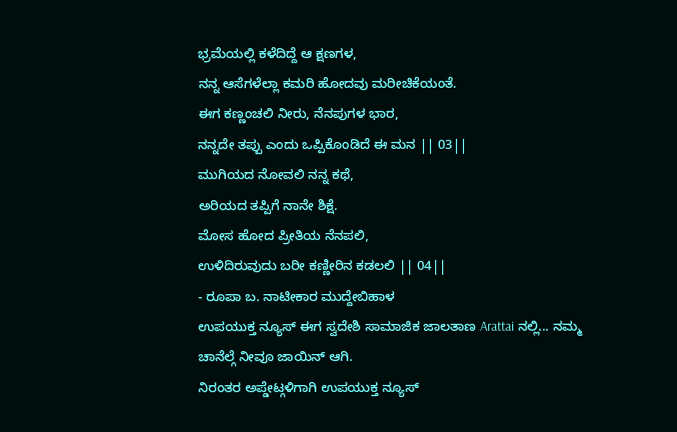ಭ್ರಮೆಯಲ್ಲಿ ಕಳೆದಿದ್ದೆ ಆ ಕ್ಷಣಗಳ,
ನನ್ನ ಆಸೆಗಳೆಲ್ಲಾ ಕಮರಿ ಹೋದವು ಮರೀಚಿಕೆಯಂತೆ.
ಈಗ ಕಣ್ಣಂಚಲಿ ನೀರು, ನೆನಪುಗಳ ಭಾರ,
ನನ್ನದೇ ತಪ್ಪು ಎಂದು ಒಪ್ಪಿಕೊಂಡಿದೆ ಈ ಮನ || 03||
ಮುಗಿಯದ ನೋವಲಿ ನನ್ನ ಕಥೆ,
ಅರಿಯದ ತಪ್ಪಿಗೆ ನಾನೇ ಶಿಕ್ಷೆ.
ಮೋಸ ಹೋದ ಪ್ರೀತಿಯ ನೆನಪಲಿ,
ಉಳಿದಿರುವುದು ಬರೀ ಕಣ್ಣೀರಿನ ಕಡಲಲಿ || 04||
- ರೂಪಾ ಬ. ನಾಟೀಕಾರ ಮುದ್ದೇಬಿಹಾಳ
ಉಪಯುಕ್ತ ನ್ಯೂಸ್ ಈಗ ಸ್ವದೇಶಿ ಸಾಮಾಜಿಕ ಜಾಲತಾಣ Arattai ನಲ್ಲಿ... ನಮ್ಮ ಚಾನೆಲ್ಗೆ ನೀವೂ ಜಾಯಿನ್ ಆಗಿ.
ನಿರಂತರ ಅಪ್ಡೇಟ್ಗಳಿಗಾಗಿ ಉಪಯುಕ್ತ ನ್ಯೂಸ್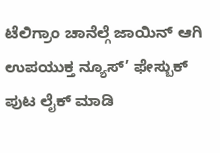ಟೆಲಿಗ್ರಾಂ ಚಾನೆಲ್ಗೆ ಜಾಯಿನ್ ಆಗಿ
ಉಪಯುಕ್ತ ನ್ಯೂಸ್’ ಫೇಸ್ಬುಕ್ ಪುಟ ಲೈಕ್ ಮಾಡಿ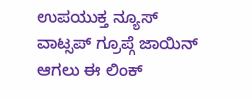ಉಪಯುಕ್ತ ನ್ಯೂಸ್ ವಾಟ್ಸಪ್ ಗ್ರೂಪ್ಗೆ ಜಾಯಿನ್ ಆಗಲು ಈ ಲಿಂಕ್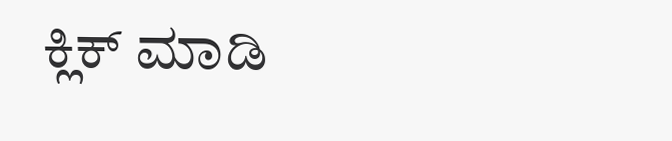ಕ್ಲಿಕ್ ಮಾಡಿ